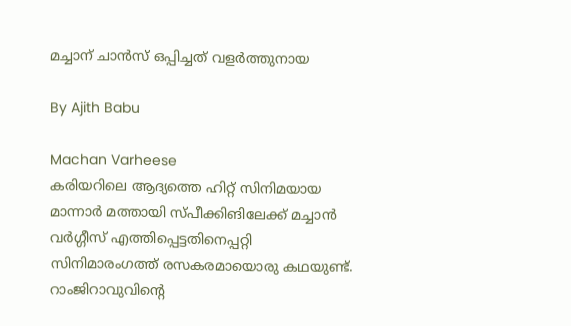മച്ചാന് ചാന്‍സ് ഒപ്പിച്ചത് വളര്‍ത്തുനായ

By Ajith Babu

Machan Varheese
കരിയറിലെ ആദ്യത്തെ ഹിറ്റ് സിനിമയായ മാന്നാര്‍ മത്തായി സ്‍പീക്കിങിലേക്ക് മച്ചാന്‍ വര്‍ഗ്ഗീസ് എത്തിപ്പെട്ടതിനെപ്പറ്റി സിനിമാരംഗത്ത് രസകരമായൊരു കഥയുണ്ട്. റാംജിറാവുവിന്റെ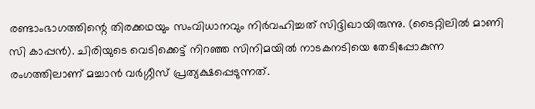രണ്ടാംഭാഗത്തിന്റെ തിരക്കഥയും സംവിധാനവും നിര്‍വഹിച്ചത് സിദ്ദിഖായിരുന്നു. (ടൈറ്റിലില്‍ മാണി സി കാപ്പന്‍). ചിരിയുടെ വെടിക്കെട്ട് നിറഞ്ഞ സിനിമയില്‍ നാടകനടിയെ തേടിപ്പോകുന്ന രംഗത്തിലാണ് മച്ചാന്‍ വര്‍ഗ്ഗീസ് പ്രത്യക്ഷപ്പെടുന്നത്.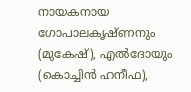നായകനായ ഗോപാലകൃഷ്ണനും (മുകേഷ്), എല്‍ദോയും (കൊച്ചിന്‍ ഹനീഫ),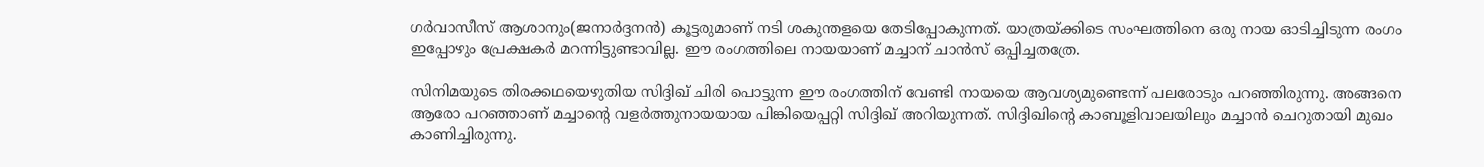ഗര്‍വാസീസ് ആശാനും(ജനാര്‍ദ്ദനന്‍) കൂട്ടരുമാണ് നടി ശകുന്തളയെ തേടിപ്പോകുന്നത്. യാത്രയ്ക്കിടെ സംഘത്തിനെ ഒരു നായ ഓടിച്ചിടുന്ന രംഗം ഇപ്പോഴും പ്രേക്ഷകര്‍ മറന്നിട്ടുണ്ടാവില്ല. ഈ രംഗത്തിലെ നായയാണ് മച്ചാന് ചാന്‍സ് ഒപ്പിച്ചതത്രേ.

സിനിമയുടെ തിരക്കഥയെഴുതിയ സിദ്ദിഖ് ചിരി പൊട്ടുന്ന ഈ രംഗത്തിന് വേണ്ടി നായയെ ആവശ്യമുണ്ടെന്ന് പലരോടും പറഞ്ഞിരുന്നു. അങ്ങനെ ആരോ പറഞ്ഞാണ് മച്ചാന്റെ വളര്‍ത്തുനായയായ പിങ്കിയെപ്പറ്റി സിദ്ദിഖ് അറിയുന്നത്. സിദ്ദിഖിന്റെ കാബൂളിവാലയിലും മച്ചാന്‍ ചെറുതായി മുഖം കാണിച്ചിരുന്നു.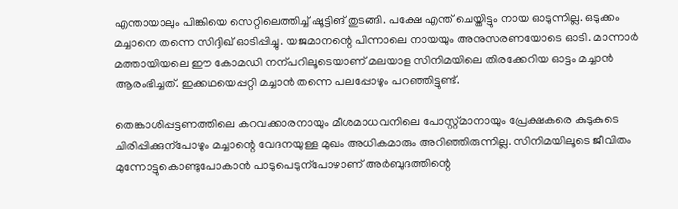എന്തായാലും പിങ്കിയെ സെറ്റിലെത്തിച്ച് ഷൂട്ടിങ് തുടങ്ങി. പക്ഷേ എന്ത് ചെയ്തിട്ടും നായ ഓടുന്നില്ല. ഒടുക്കം മച്ചാനെ തന്നെ സിദ്ദിഖ് ഓടിപ്പിച്ചു. യജമാനന്റെ പിന്നാലെ നായയും അനുസരണയോടെ ഓടി. മാന്നാര്‍ മത്തായിയലെ ഈ കോമഡി നന്പറിലൂടെയാണ് മലയാള സിനിമയിലെ തിരക്കേറിയ ഓട്ടം മച്ചാന്‍ ആരംഭിച്ചത്. ഇക്കഥയെപ്പറ്റി മച്ചാന്‍ തന്നെ പലപ്പോഴും പറഞ്ഞിട്ടുണ്ട്.

തെങ്കാശിപ്പട്ടണത്തിലെ കറവക്കാരനായും മീശമാധവനിലെ പോസ്റ്റ്മാനായും പ്രേക്ഷകരെ കുടുകുടെ ചിരിപ്പിക്കുന്പോഴും മച്ചാന്റെ വേദനയുള്ള മുഖം അധികമാരും അറിഞ്ഞിരുന്നില്ല. സിനിമയിലൂടെ ജീവിതം മുന്നോട്ടുകൊണ്ടുപോകാന്‍ പാടുപെടുന്പോഴാണ് അര്‍ബുദത്തിന്റെ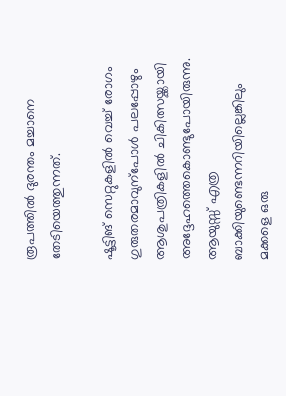രൂപത്തില്‍ ദുരന്തം മച്ചാനെ തേടിയെത്തുന്നത്.

ഷൂട്ടിങ് സെറ്റുകളില്‍ വെച്ച് രോഗം ഗുരുതരമാവുന്പോള്‍ പലപ്പോഴും ആശുപത്രികളില്‍ ചികിത്സയ്ക്കായി അദ്ദേഹത്തെകൊണ്ടുപോയിരുന്നു. ആയുസ്സ് എത്ര ബാക്കിയുണ്ടെന്നറിയില്ലെങ്കിലും മക്കളെ ഒരു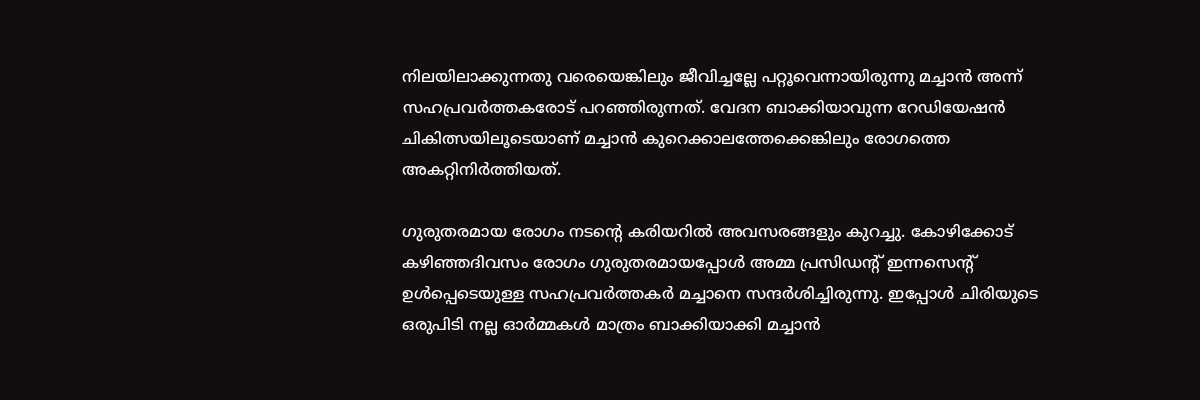നിലയിലാക്കുന്നതു വരെയെങ്കിലും ജീവിച്ചല്ലേ പറ്റൂവെന്നായിരുന്നു മച്ചാന്‍ അന്ന് സഹപ്രവര്‍ത്തകരോട് പറഞ്ഞിരുന്നത്. വേദന ബാക്കിയാവുന്ന റേഡിയേഷന്‍ ചികിത്സയിലൂടെയാണ് മച്ചാന്‍ കുറെക്കാലത്തേക്കെങ്കിലും രോഗത്തെ അകറ്റിനിര്‍ത്തിയത്.

ഗുരുതരമായ രോഗം നടന്റെ കരിയറില്‍ അവസരങ്ങളും കുറച്ചു. കോഴിക്കോട് കഴിഞ്ഞദിവസം രോഗം ഗുരുതരമായപ്പോള്‍ അമ്മ പ്രസിഡന്റ് ഇന്നസെന്റ് ഉള്‍പ്പെടെയുള്ള സഹപ്രവര്‍ത്തകര്‍ മച്ചാനെ സന്ദര്‍ശിച്ചിരുന്നു. ഇപ്പോള്‍ ചിരിയുടെ ഒരുപിടി നല്ല ഓര്‍മ്മകള്‍ മാത്രം ബാക്കിയാക്കി മച്ചാന്‍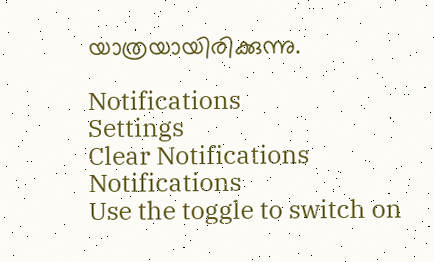യാത്രയായിരിക്കുന്നു.

Notifications
Settings
Clear Notifications
Notifications
Use the toggle to switch on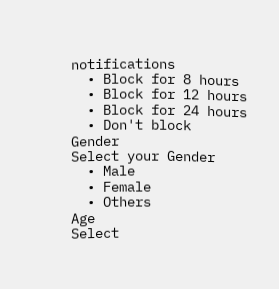notifications
  • Block for 8 hours
  • Block for 12 hours
  • Block for 24 hours
  • Don't block
Gender
Select your Gender
  • Male
  • Female
  • Others
Age
Select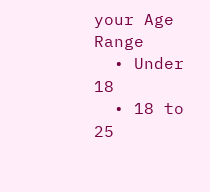your Age Range
  • Under 18
  • 18 to 25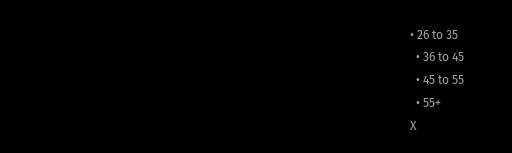• 26 to 35
  • 36 to 45
  • 45 to 55
  • 55+
X